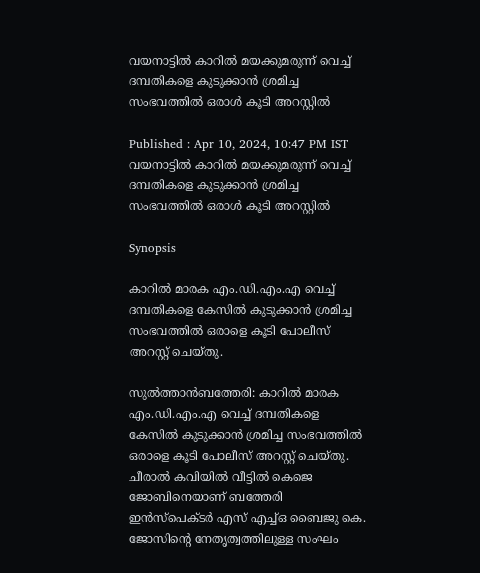വയനാട്ടിൽ കാറില്‍ മയക്കുമരുന്ന് വെച്ച് ദമ്പതികളെ കുടുക്കാന്‍ ശ്രമിച്ച സംഭവത്തിൽ ഒരാള്‍ കൂടി അറസ്റ്റില്‍

Published : Apr 10, 2024, 10:47 PM IST
വയനാട്ടിൽ കാറില്‍ മയക്കുമരുന്ന് വെച്ച് ദമ്പതികളെ കുടുക്കാന്‍ ശ്രമിച്ച സംഭവത്തിൽ ഒരാള്‍ കൂടി അറസ്റ്റില്‍

Synopsis

കാറില്‍ മാരക എം.ഡി.എം.എ വെച്ച് ദമ്പതികളെ കേസില്‍ കുടുക്കാന്‍ ശ്രമിച്ച സംഭവത്തില്‍ ഒരാളെ കൂടി പോലീസ് അറസ്റ്റ് ചെയ്തു.

സുല്‍ത്താന്‍ബത്തേരി: കാറില്‍ മാരക എം.ഡി.എം.എ വെച്ച് ദമ്പതികളെ കേസില്‍ കുടുക്കാന്‍ ശ്രമിച്ച സംഭവത്തില്‍ ഒരാളെ കൂടി പോലീസ് അറസ്റ്റ് ചെയ്തു. ചീരാല്‍ കവിയില്‍ വീട്ടില്‍ കെജെ ജോബിനെയാണ് ബത്തേരി ഇന്‍സ്പെക്ടര്‍ എസ് എച്ച്ഒ ബൈജു കെ. ജോസിന്റെ നേതൃത്വത്തിലുള്ള സംഘം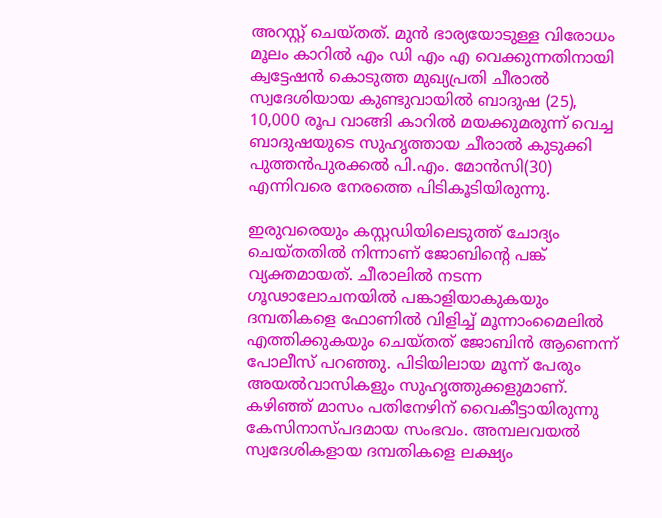അറസ്റ്റ് ചെയ്തത്. മുന്‍ ഭാര്യയോടുള്ള വിരോധം മൂലം കാറില്‍ എം ഡി എം എ വെക്കുന്നതിനായി ക്വട്ടേഷന്‍ കൊടുത്ത മുഖ്യപ്രതി ചീരാല്‍ സ്വദേശിയായ കുണ്ടുവായില്‍ ബാദുഷ (25), 10,000 രൂപ വാങ്ങി കാറില്‍ മയക്കുമരുന്ന് വെച്ച ബാദുഷയുടെ സുഹൃത്തായ ചീരാല്‍ കുടുക്കി പുത്തന്‍പുരക്കല്‍ പി.എം. മോന്‍സി(30) എന്നിവരെ നേരത്തെ പിടികൂടിയിരുന്നു.

ഇരുവരെയും കസ്റ്റഡിയിലെടുത്ത് ചോദ്യം ചെയ്തതില്‍ നിന്നാണ് ജോബിന്റെ പങ്ക് വ്യക്തമായത്. ചീരാലില്‍ നടന്ന ഗൂഢാലോചനയില്‍ പങ്കാളിയാകുകയും ദമ്പതികളെ ഫോണില്‍ വിളിച്ച് മൂന്നാംമൈലില്‍ എത്തിക്കുകയും ചെയ്തത് ജോബിന്‍ ആണെന്ന് പോലീസ് പറഞ്ഞു. പിടിയിലായ മൂന്ന് പേരും അയല്‍വാസികളും സുഹൃത്തുക്കളുമാണ്. കഴിഞ്ഞ് മാസം പതിനേഴിന് വൈകീട്ടായിരുന്നു കേസിനാസ്പദമായ സംഭവം. അമ്പലവയല്‍ സ്വദേശികളായ ദമ്പതികളെ ലക്ഷ്യം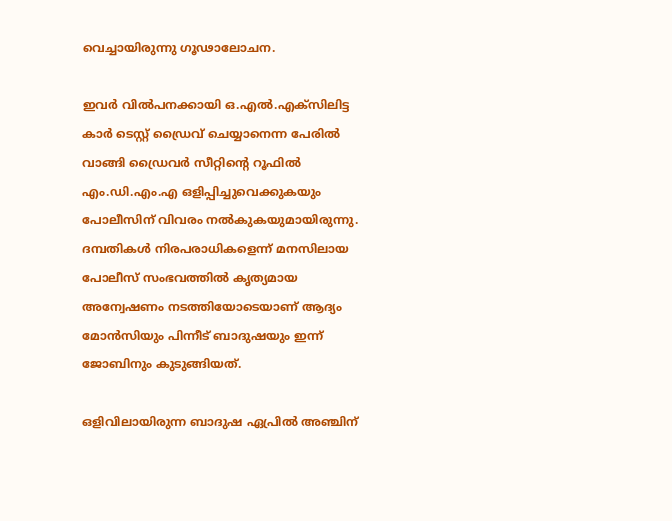വെച്ചായിരുന്നു ഗൂഢാലോചന.

ഇവര്‍ വില്‍പനക്കായി ഒ.എല്‍.എക്‌സിലിട്ട കാര്‍ ടെസ്റ്റ് ഡ്രൈവ് ചെയ്യാനെന്ന പേരില്‍ വാങ്ങി ഡ്രൈവര്‍ സീറ്റിന്റെ റൂഫില്‍ എം.ഡി.എം.എ ഒളിപ്പിച്ചുവെക്കുകയും പോലീസിന് വിവരം നല്‍കുകയുമായിരുന്നു. ദമ്പതികള്‍ നിരപരാധികളെന്ന് മനസിലായ പോലീസ് സംഭവത്തില്‍ കൃത്യമായ അന്വേഷണം നടത്തിയോടെയാണ് ആദ്യം മോന്‍സിയും പിന്നീട് ബാദുഷയും ഇന്ന് ജോബിനും കുടുങ്ങിയത്.

ഒളിവിലായിരുന്ന ബാദുഷ ഏപ്രില്‍ അഞ്ചിന്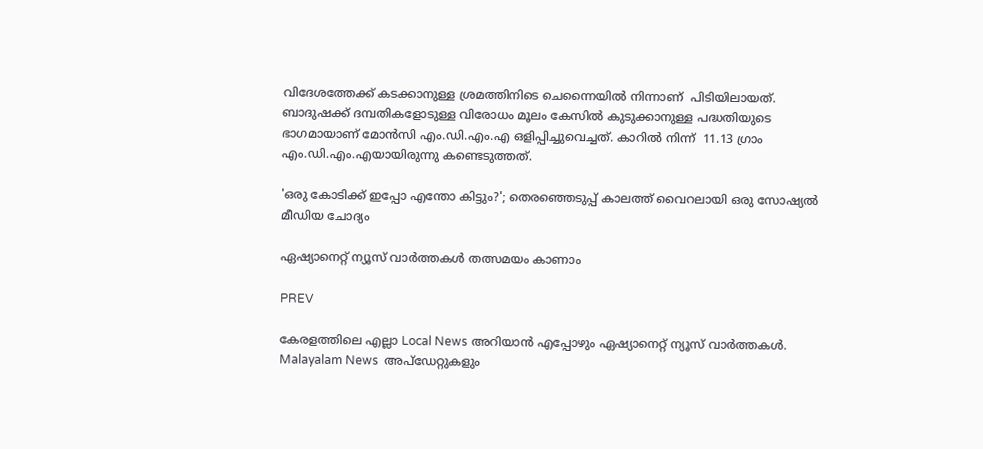വിദേശത്തേക്ക് കടക്കാനുള്ള ശ്രമത്തിനിടെ ചെന്നൈയില്‍ നിന്നാണ്  പിടിയിലായത്. ബാദുഷക്ക് ദമ്പതികളോടുള്ള വിരോധം മൂലം കേസില്‍ കുടുക്കാനുള്ള പദ്ധതിയുടെ ഭാഗമായാണ് മോന്‍സി എം.ഡി.എം.എ ഒളിപ്പിച്ചുവെച്ചത്. കാറില്‍ നിന്ന്  11.13 ഗ്രാം എം.ഡി.എം.എയായിരുന്നു കണ്ടെടുത്തത്.

'ഒരു കോടിക്ക് ഇപ്പോ എന്തോ കിട്ടും?'; തെരഞ്ഞെടുപ്പ് കാലത്ത് വൈറലായി ഒരു സോഷ്യല്‍ മീഡിയ ചോദ്യം

ഏഷ്യാനെറ്റ് ന്യൂസ് വാർത്തകൾ തത്സമയം കാണാം

PREV

കേരളത്തിലെ എല്ലാ Local News അറിയാൻ എപ്പോഴും ഏഷ്യാനെറ്റ് ന്യൂസ് വാർത്തകൾ. Malayalam News  അപ്‌ഡേറ്റുകളും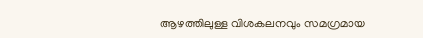ആഴത്തിലുള്ള വിശകലനവും സമഗ്രമായ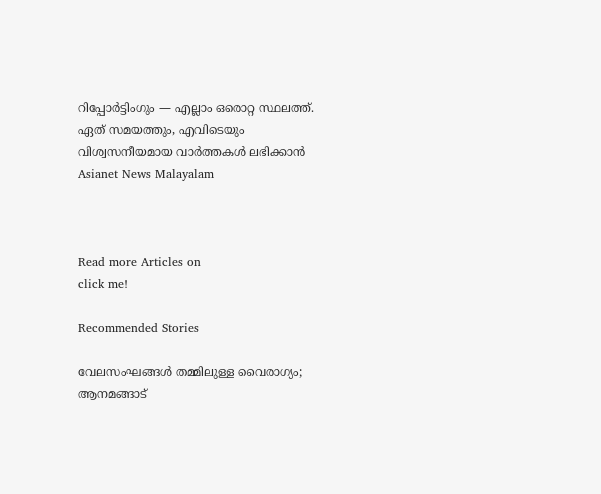റിപ്പോർട്ടിംഗും — എല്ലാം ഒരൊറ്റ സ്ഥലത്ത്. ഏത് സമയത്തും, എവിടെയും വിശ്വസനീയമായ വാർത്തകൾ ലഭിക്കാൻ Asianet News Malayalam



Read more Articles on
click me!

Recommended Stories

വേലസംഘങ്ങൾ തമ്മിലുള്ള വൈരാഗ്യം; ആനമങ്ങാട്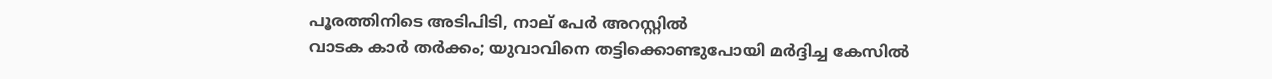പൂരത്തിനിടെ അടിപിടി, നാല് പേര്‍ അറസ്റ്റില്‍
വാടക കാർ തർക്കം; യുവാവിനെ തട്ടിക്കൊണ്ടുപോയി മർദ്ദിച്ച കേസിൽ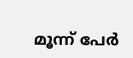മൂന്ന് പേർ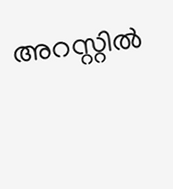അറസ്റ്റിൽ